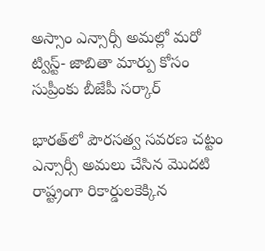అస్సాం ఎన్సార్సీ అమల్లో మరో ట్విస్ట్‌- జాబితా మార్పు కోసం సుప్రీంకు బీజేపీ సర్కార్‌

భారత్‌లో పౌరసత్వ సవరణ చట్టం ఎన్సార్సీ అమలు చేసిన మొదటి రాష్ట్రంగా రికార్డులకెక్కిన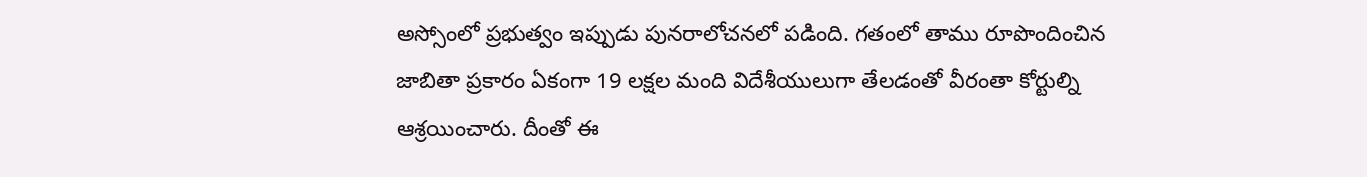అస్సోంలో ప్రభుత్వం ఇప్పుడు పునరాలోచనలో పడింది. గతంలో తాము రూపొందించిన జాబితా ప్రకారం ఏకంగా 19 లక్షల మంది విదేశీయులుగా తేలడంతో వీరంతా కోర్టుల్ని ఆశ్రయించారు. దీంతో ఈ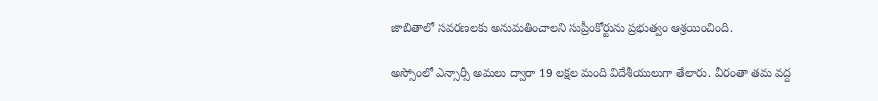జాబితాలో సవరణలకు అనుమతించాలని సుప్రీంకోర్టును ప్రభుత్వం ఆశ్రయించింది.

అస్సోంలో ఎన్సార్సీ అమలు ద్వారా 19 లక్షల మంది విదేశీయులుగా తేలారు. వీరంతా తమ వద్ద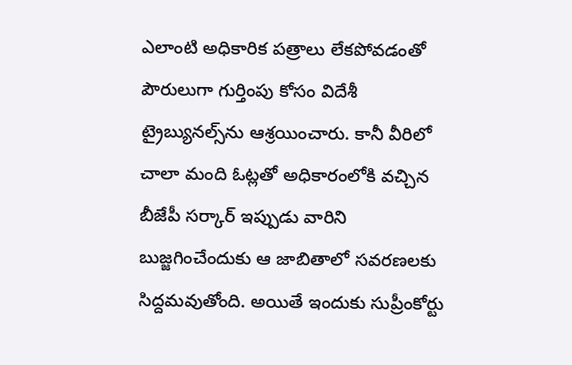ఎలాంటి అధికారిక పత్రాలు లేకపోవడంతో పౌరులుగా గుర్తింపు కోసం విదేశీ ట్రైబ్యునల్స్‌ను ఆశ్రయించారు. కానీ వీరిలో చాలా మంది ఓట్లతో అధికారంలోకి వచ్చిన బీజేపీ సర్కార్‌ ఇప్పుడు వారిని బుజ్జగించేందుకు ఆ జాబితాలో సవరణలకు సిద్దమవుతోంది. అయితే ఇందుకు సుప్రీంకోర్టు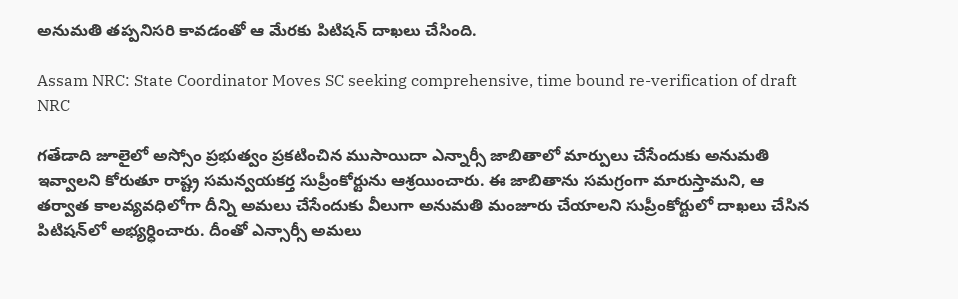అనుమతి తప్పనిసరి కావడంతో ఆ మేరకు పిటిషన్‌ దాఖలు చేసింది.

Assam NRC: State Coordinator Moves SC seeking comprehensive, time bound re-verification of draft NRC

గతేడాది జూలైలో అస్సోం ప్రభుత్వం ప్రకటించిన ముసాయిదా ఎన్నార్సీ జాబితాలో మార్పులు చేసేందుకు అనుమతి ఇవ్వాలని కోరుతూ రాష్ట్ర సమన్వయకర్త సుప్రీంకోర్టును ఆశ్రయించారు. ఈ జాబితాను సమగ్రంగా మారుస్తామని, ఆ తర్వాత కాలవ్యవధిలోగా దీన్ని అమలు చేసేందుకు వీలుగా అనుమతి మంజూరు చేయాలని సుప్రీంకోర్టులో దాఖలు చేసిన పిటిషన్‌లో అభ్యర్ధించారు. దీంతో ఎన్సార్సీ అమలు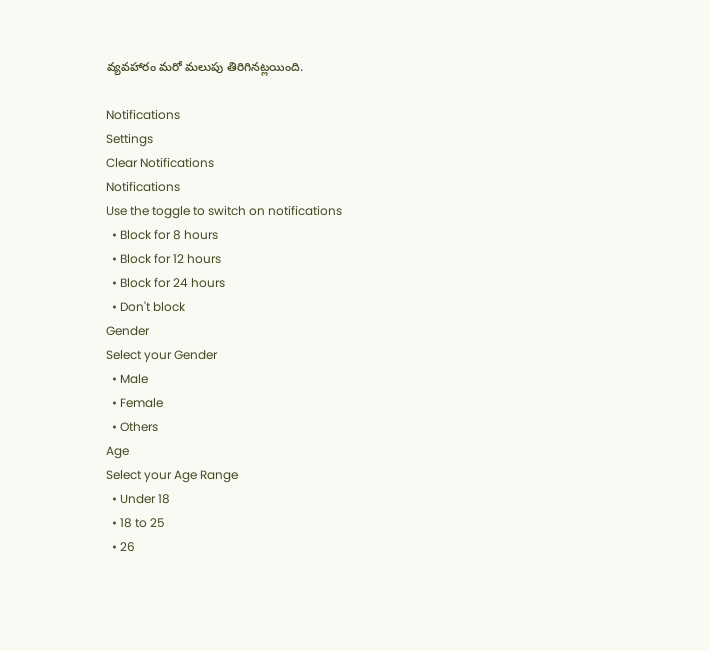వ్యవహారం మరో మలుపు తిరిగినట్లయింది.

Notifications
Settings
Clear Notifications
Notifications
Use the toggle to switch on notifications
  • Block for 8 hours
  • Block for 12 hours
  • Block for 24 hours
  • Don't block
Gender
Select your Gender
  • Male
  • Female
  • Others
Age
Select your Age Range
  • Under 18
  • 18 to 25
  • 26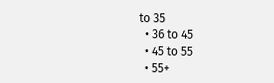to 35
  • 36 to 45
  • 45 to 55
  • 55+